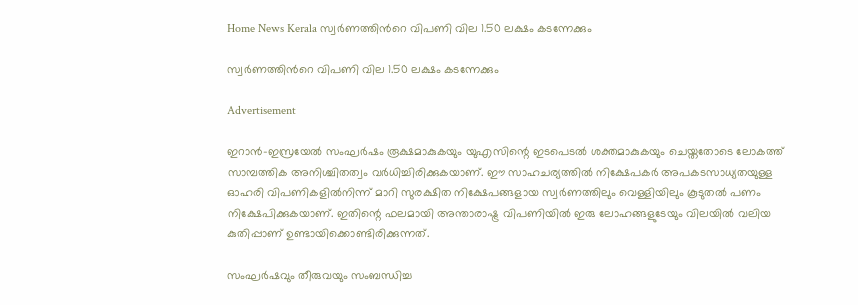Home News Kerala സ്വർണത്തിന്‍റെ വിപണി വില 1.50 ലക്ഷം കടന്നേക്കും

സ്വർണത്തിന്‍റെ വിപണി വില 1.50 ലക്ഷം കടന്നേക്കും

Advertisement

ഇറാന്‍–ഇസ്രയേല്‍ സംഘര്‍ഷം രൂക്ഷമാകുകയും യുഎസിന്റെ ഇടപെടല്‍ ശക്തമാകുകയും ചെയ്തതോടെ ലോകത്ത് സാമ്പത്തിക അനിശ്ചിതത്വം വര്‍ധിച്ചിരിക്കുകയാണ്. ഈ സാഹചര്യത്തില്‍ നിക്ഷേപകര്‍ അപകടസാധ്യതയുള്ള ഓഹരി വിപണികളില്‍നിന്ന് മാറി സുരക്ഷിത നിക്ഷേപങ്ങളായ സ്വര്‍ണത്തിലും വെള്ളിയിലും കൂടുതല്‍ പണം നിക്ഷേപിക്കുകയാണ്. ഇതിന്റെ ഫലമായി അന്താരാഷ്ട്ര വിപണിയില്‍ ഇരു ലോഹങ്ങളുടേയും വിലയില്‍ വലിയ കുതിപ്പാണ് ഉണ്ടായിക്കൊണ്ടിരിക്കുന്നത്.

സംഘർഷവും തീരുവയും സംബന്ധിച്ച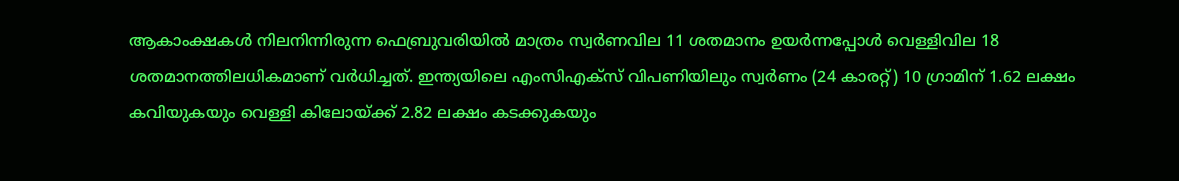ആകാംക്ഷകള്‍ നിലനിന്നിരുന്ന ഫെബ്രുവരിയില്‍ മാത്രം സ്വര്‍ണവില 11 ശതമാനം ഉയര്‍ന്നപ്പോള്‍ വെള്ളിവില 18 ശതമാനത്തിലധികമാണ് വര്‍ധിച്ചത്. ഇന്ത്യയിലെ എംസിഎക്‌സ് വിപണിയിലും സ്വര്‍ണം (24 കാരറ്റ്) 10 ഗ്രാമിന് 1.62 ലക്ഷം കവിയുകയും വെള്ളി കിലോയ്ക്ക് 2.82 ലക്ഷം കടക്കുകയും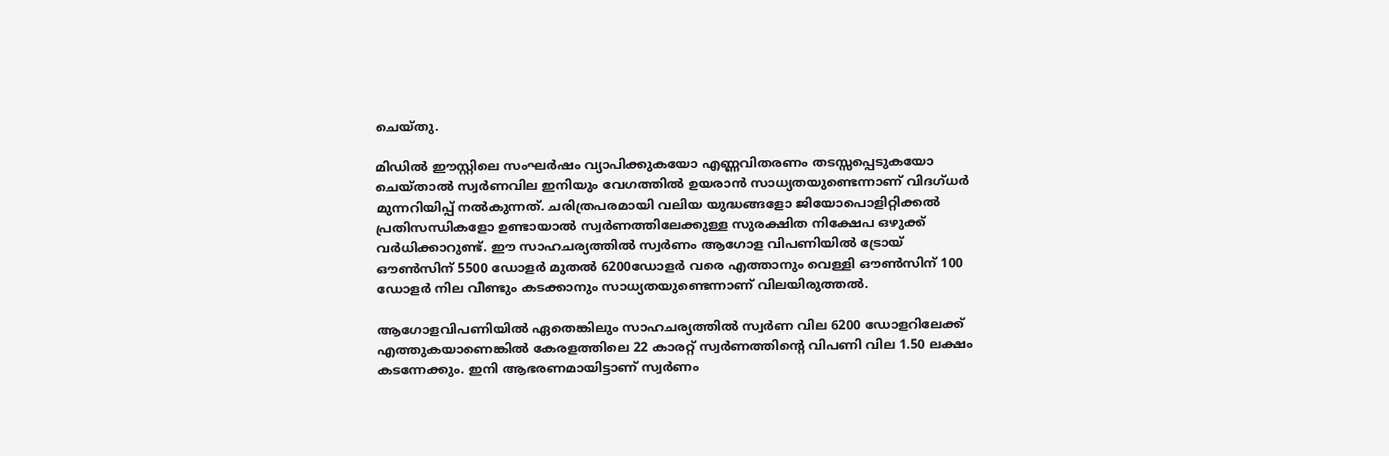ചെയ്തു.

മിഡില്‍ ഈസ്റ്റിലെ സംഘര്‍ഷം വ്യാപിക്കുകയോ എണ്ണവിതരണം തടസ്സപ്പെടുകയോ ചെയ്താല്‍ സ്വര്‍ണവില ഇനിയും വേഗത്തില്‍ ഉയരാന്‍ സാധ്യതയുണ്ടെന്നാണ് വിദഗ്ധര്‍ മുന്നറിയിപ്പ് നല്‍കുന്നത്. ചരിത്രപരമായി വലിയ യുദ്ധങ്ങളോ ജിയോപൊളിറ്റിക്കല്‍ പ്രതിസന്ധികളോ ഉണ്ടായാല്‍ സ്വര്‍ണത്തിലേക്കുള്ള സുരക്ഷിത നിക്ഷേപ ഒഴുക്ക് വര്‍ധിക്കാറുണ്ട്. ഈ സാഹചര്യത്തില്‍ സ്വര്‍ണം ആഗോള വിപണിയില്‍ ട്രോയ് ഔണ്‍സിന് 5500 ഡോളർ മുതല്‍ 6200ഡോളർ വരെ എത്താനും വെള്ളി ഔണ്‍സിന് 100 ഡോളർ നില വീണ്ടും കടക്കാനും സാധ്യതയുണ്ടെന്നാണ് വിലയിരുത്തല്‍.

ആഗോളവിപണിയില്‍ ഏതെങ്കിലും സാഹചര്യത്തില്‍ സ്വർണ വില 6200 ഡോളറിലേക്ക് എത്തുകയാണെങ്കില്‍ കേരളത്തിലെ 22 കാരറ്റ് സ്വർണത്തിന്‍റെ വിപണി വില 1.50 ലക്ഷം കടന്നേക്കും. ഇനി ആഭരണമായിട്ടാണ് സ്വർണം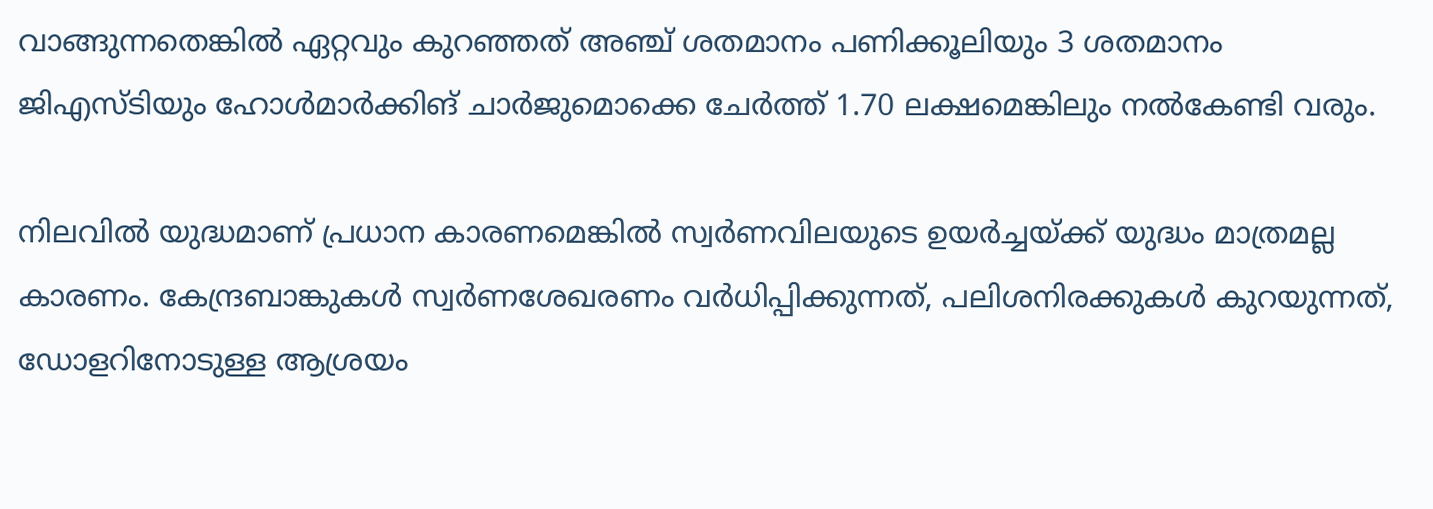വാങ്ങുന്നതെങ്കില്‍ ഏറ്റവും കുറഞ്ഞത് അഞ്ച് ശതമാനം പണിക്കൂലിയും 3 ശതമാനം ജിഎസ്ടിയും ഹോള്‍മാർക്കിങ് ചാർജുമൊക്കെ ചേർത്ത് 1.70 ലക്ഷമെങ്കിലും നല്‍കേണ്ടി വരും.

നിലവില്‍ യുദ്ധമാണ് പ്രധാന കാരണമെങ്കില്‍ സ്വര്‍ണവിലയുടെ ഉയര്‍ച്ചയ്ക്ക് യുദ്ധം മാത്രമല്ല കാരണം. കേന്ദ്രബാങ്കുകള്‍ സ്വര്‍ണശേഖരണം വര്‍ധിപ്പിക്കുന്നത്, പലിശനിരക്കുകള്‍ കുറയുന്നത്, ഡോളറിനോടുള്ള ആശ്രയം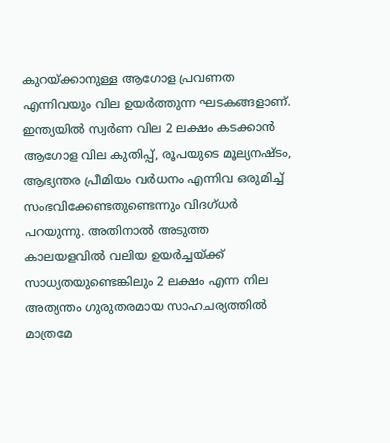കുറയ്ക്കാനുള്ള ആഗോള പ്രവണത എന്നിവയും വില ഉയര്‍ത്തുന്ന ഘടകങ്ങളാണ്. ഇന്ത്യയില്‍ സ്വര്‍ണ വില 2 ലക്ഷം കടക്കാന്‍ ആഗോള വില കുതിപ്പ്, രൂപയുടെ മൂല്യനഷ്ടം, ആഭ്യന്തര പ്രീമിയം വര്‍ധനം എന്നിവ ഒരുമിച്ച് സംഭവിക്കേണ്ടതുണ്ടെന്നും വിദഗ്ധര്‍ പറയുന്നു. അതിനാല്‍ അടുത്ത കാലയളവില്‍ വലിയ ഉയര്‍ച്ചയ്ക്ക് സാധ്യതയുണ്ടെങ്കിലും 2 ലക്ഷം എന്ന നില അത്യന്തം ഗുരുതരമായ സാഹചര്യത്തില്‍ മാത്രമേ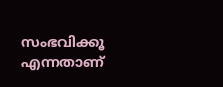സംഭവിക്കൂ എന്നതാണ്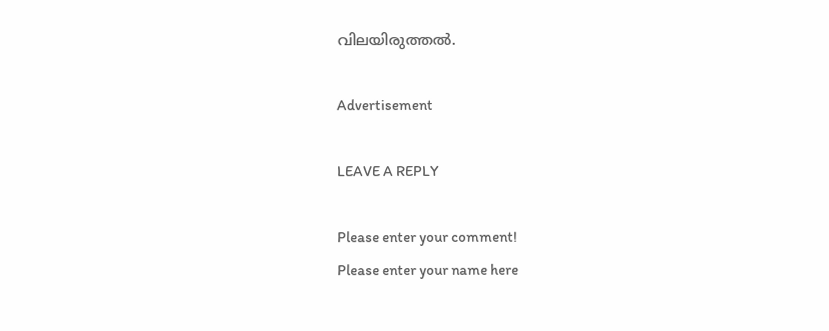വിലയിരുത്തല്‍.

Advertisement

LEAVE A REPLY

Please enter your comment!
Please enter your name here